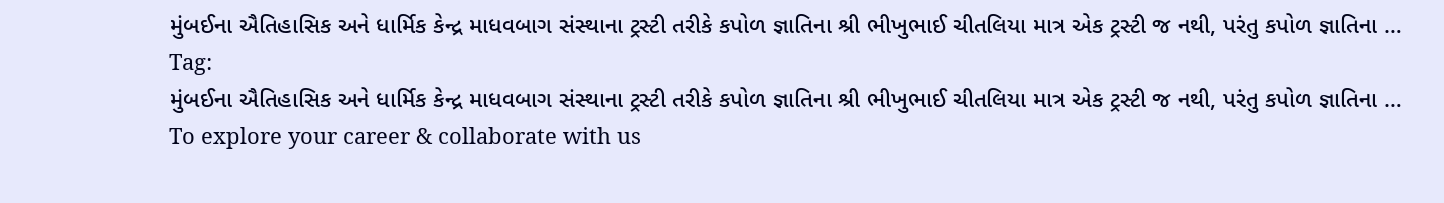મુંબઈના ઐતિહાસિક અને ધાર્મિક કેન્દ્ર માધવબાગ સંસ્થાના ટ્રસ્ટી તરીકે કપોળ જ્ઞાતિના શ્રી ભીખુભાઈ ચીતલિયા માત્ર એક ટ્રસ્ટી જ નથી, પરંતુ કપોળ જ્ઞાતિના …
Tag:
મુંબઈના ઐતિહાસિક અને ધાર્મિક કેન્દ્ર માધવબાગ સંસ્થાના ટ્રસ્ટી તરીકે કપોળ જ્ઞાતિના શ્રી ભીખુભાઈ ચીતલિયા માત્ર એક ટ્રસ્ટી જ નથી, પરંતુ કપોળ જ્ઞાતિના …
To explore your career & collaborate with us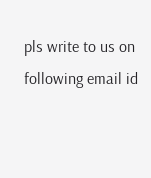pls write to us on following email id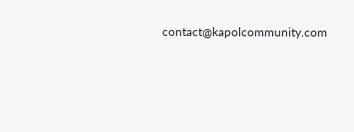contact@kapolcommunity.com